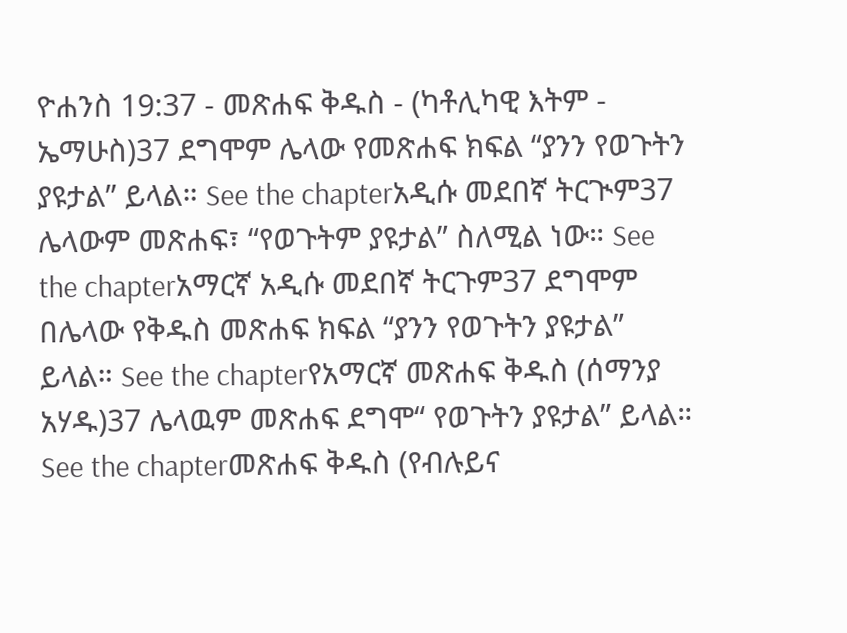ዮሐንስ 19:37 - መጽሐፍ ቅዱስ - (ካቶሊካዊ እትም - ኤማሁስ)37 ደግሞም ሌላው የመጽሐፍ ክፍል “ያንን የወጉትን ያዩታል” ይላል። See the chapterአዲሱ መደበኛ ትርጒም37 ሌላውም መጽሐፍ፣ “የወጉትም ያዩታል” ስለሚል ነው። See the chapterአማርኛ አዲሱ መደበኛ ትርጉም37 ደግሞም በሌላው የቅዱስ መጽሐፍ ክፍል “ያንን የወጉትን ያዩታል” ይላል። See the chapterየአማርኛ መጽሐፍ ቅዱስ (ሰማንያ አሃዱ)37 ሌላዉም መጽሐፍ ደግሞ“ የወጉትን ያዩታል” ይላል። See the chapterመጽሐፍ ቅዱስ (የብሉይና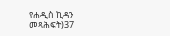የሐዲስ ኪዳን መጻሕፍት)37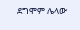ደግሞም ሌላው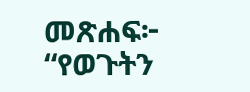መጽሐፍ፦ “የወጉትን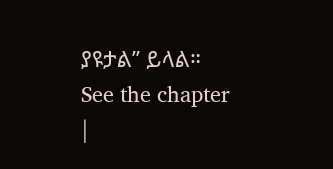ያዩታል” ይላል። See the chapter |